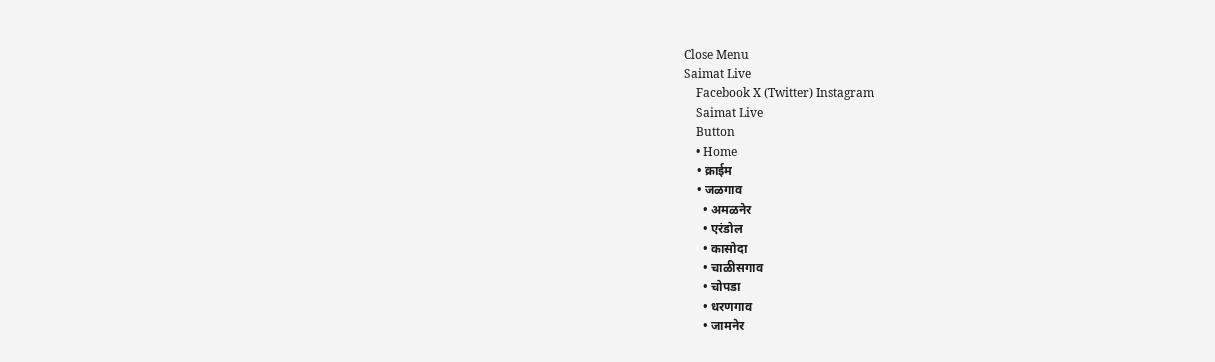Close Menu
Saimat Live
    Facebook X (Twitter) Instagram
    Saimat Live
    Button
    • Home
    • क्राईम
    • जळगाव
      • अमळनेर
      • एरंडोल
      • कासोदा
      • चाळीसगाव
      • चोपडा
      • धरणगाव
      • जामनेर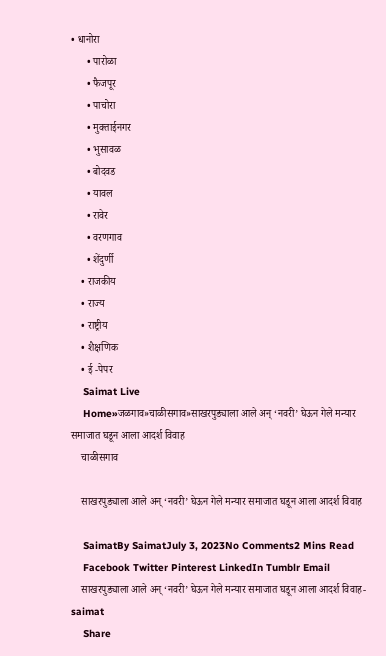• धानोरा
      • पारोळा
      • फैजपूर
      • पाचोरा
      • मुक्ताईनगर
      • भुसावळ
      • बोदवड
      • यावल
      • रावेर
      • वरणगाव
      • शेंदुर्णी
    • राजकीय
    • राज्य
    • राष्ट्रीय
    • शैक्षणिक
    • ई -पेपर
    Saimat Live
    Home»जळगाव»चाळीसगाव»साखरपुड्याला आले अन्‌‍ ‘नवरी’ घेऊन गेले मन्यार समाजात घडून आला आदर्श विवाह
    चाळीसगाव

    साखरपुड्याला आले अन्‌‍ ‘नवरी’ घेऊन गेले मन्यार समाजात घडून आला आदर्श विवाह

    SaimatBy SaimatJuly 3, 2023No Comments2 Mins Read
    Facebook Twitter Pinterest LinkedIn Tumblr Email
    साखरपुड्याला आले अन्‌‍ ‘नवरी’ घेऊन गेले मन्यार समाजात घडून आला आदर्श विवाह-saimat
    Share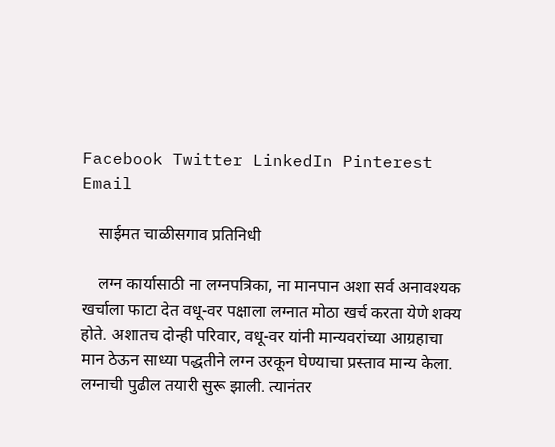Facebook Twitter LinkedIn Pinterest Email

    साईमत चाळीसगाव प्रतिनिधी

    लग्न कार्यासाठी ना लग्नपत्रिका, ना मानपान अशा सर्व अनावश्यक खर्चाला फाटा देत वधू-वर पक्षाला लग्नात मोठा खर्च करता येणे शक्य होते. अशातच दोन्ही परिवार, वधू-वर यांनी मान्यवरांच्या आग्रहाचा मान ठेऊन साध्या पद्धतीने लग्न उरकून घेण्याचा प्रस्ताव मान्य केला. लग्नाची पुढील तयारी सुरू झाली. त्यानंतर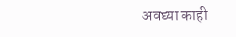अवघ्या काही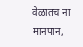वेळातच ना मानपान,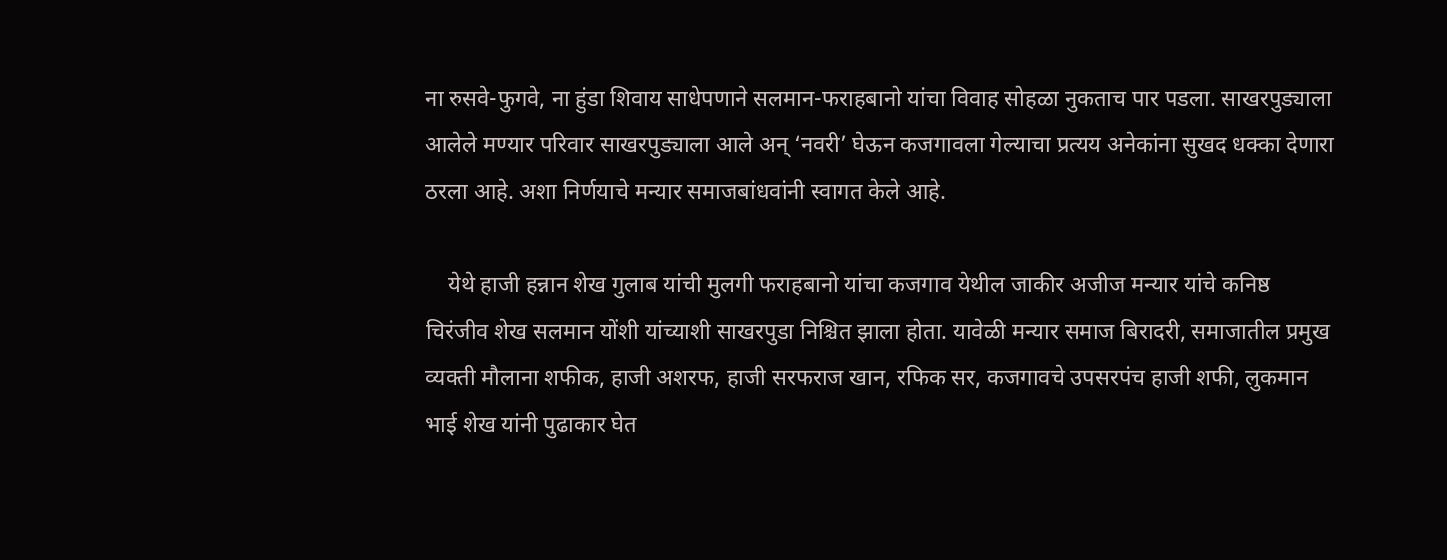ना रुसवे-फुगवे, ना हुंडा शिवाय साधेपणाने सलमान-फराहबानो यांचा विवाह सोहळा नुकताच पार पडला. साखरपुड्याला आलेले मण्यार परिवार साखरपुड्याला आले अन्‌‍ ‘नवरी’ घेऊन कजगावला गेल्याचा प्रत्यय अनेकांना सुखद धक्का देणारा ठरला आहे. अशा निर्णयाचे मन्यार समाजबांधवांनी स्वागत केले आहे.

    येथे हाजी हन्नान शेख गुलाब यांची मुलगी फराहबानो यांचा कजगाव येथील जाकीर अजीज मन्यार यांचे कनिष्ठ चिरंजीव शेख सलमान योंशी यांच्याशी साखरपुडा निश्चित झाला होता. यावेळी मन्यार समाज बिरादरी, समाजातील प्रमुख व्यक्ती मौलाना शफीक, हाजी अशरफ, हाजी सरफराज खान, रफिक सर, कजगावचे उपसरपंच हाजी शफी, लुकमान भाई शेख यांनी पुढाकार घेत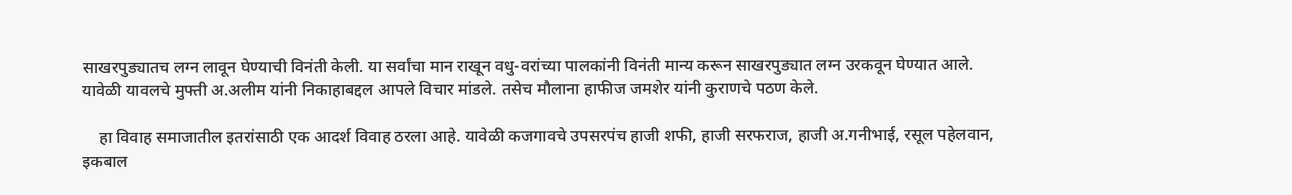साखरपुड्यातच लग्न लावून घेण्याची विनंती केली. या सर्वांचा मान राखून वधु-वरांच्या पालकांनी विनंती मान्य करून साखरपुड्यात लग्न उरकवून घेण्यात आले. यावेळी यावलचे मुफ्ती अ.अलीम यांनी निकाहाबद्दल आपले विचार मांडले. तसेच मौलाना हाफीज जमशेर यांनी कुराणचे पठण केले.

    हा विवाह समाजातील इतरांसाठी एक आदर्श विवाह ठरला आहे. यावेळी कजगावचे उपसरपंच हाजी शफी, हाजी सरफराज, हाजी अ.गनीभाई, रसूल पहेलवान, इकबाल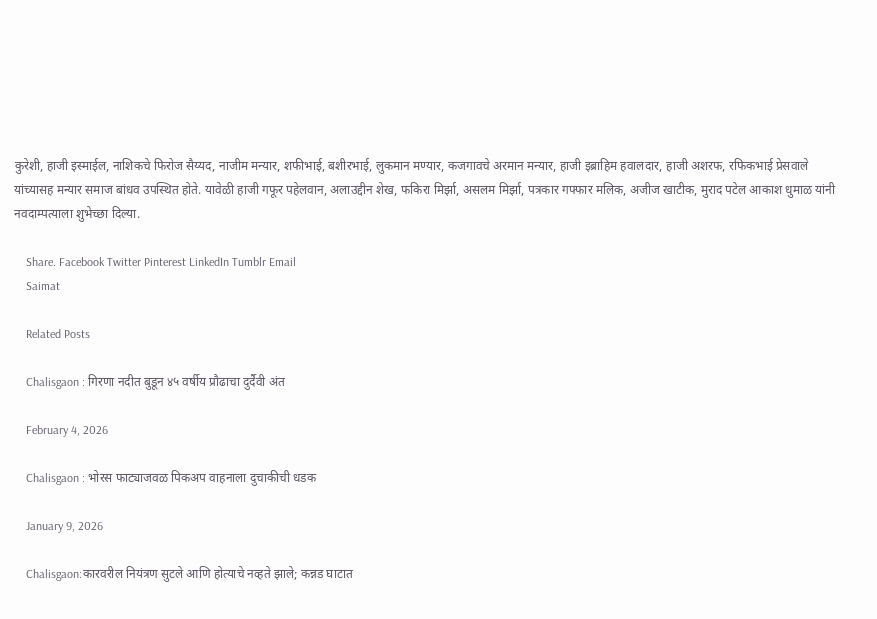कुरेशी, हाजी इस्माईल, नाशिकचे फिरोज सैय्यद, नाजीम मन्यार, शफीभाई, बशीरभाई, लुकमान मण्यार, कजगावचे अरमान मन्यार, हाजी इब्राहिम हवालदार, हाजी अशरफ, रफिकभाई प्रेसवाले यांच्यासह मन्यार समाज बांधव उपस्थित होते. यावेळी हाजी गफूर पहेलवान, अलाउद्दीन शेख, फकिरा मिर्झा, असलम मिर्झा, पत्रकार गफ्फार मलिक, अजीज खाटीक, मुराद पटेल आकाश धुमाळ यांनी नवदाम्पत्याला शुभेच्छा दिल्या.

    Share. Facebook Twitter Pinterest LinkedIn Tumblr Email
    Saimat

    Related Posts

    Chalisgaon : गिरणा नदीत बुडून ४५ वर्षीय प्रौढाचा दुर्दैवी अंत

    February 4, 2026

    Chalisgaon : भोरस फाट्याजवळ पिकअप वाहनाला दुचाकीची धडक

    January 9, 2026

    Chalisgaon:कारवरील नियंत्रण सुटले आणि होत्याचे नव्हते झाले; कन्नड घाटात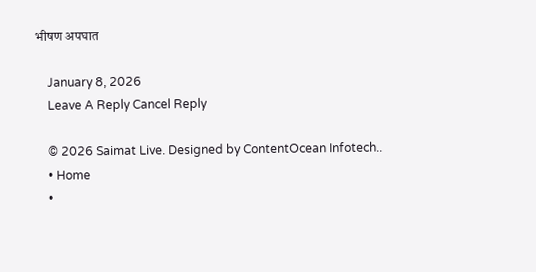भीषण अपघात

    January 8, 2026
    Leave A Reply Cancel Reply

    © 2026 Saimat Live. Designed by ContentOcean Infotech..
    • Home
    •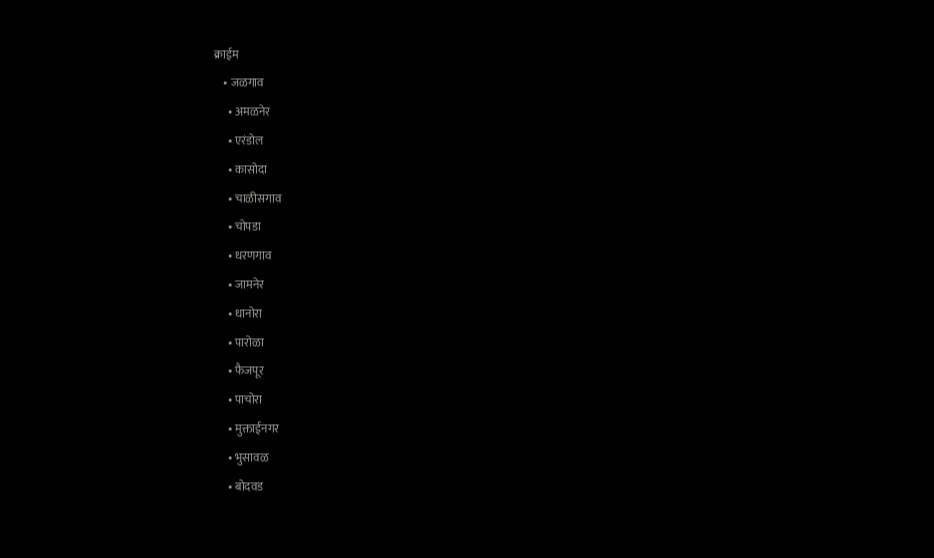क्राईम
    • जळगाव
      • अमळनेर
      • एरंडोल
      • कासोदा
      • चाळीसगाव
      • चोपडा
      • धरणगाव
      • जामनेर
      • धानोरा
      • पारोळा
      • फैजपूर
      • पाचोरा
      • मुक्ताईनगर
      • भुसावळ
      • बोदवड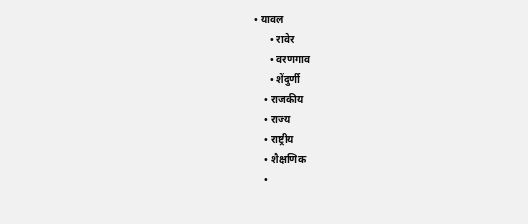• यावल
      • रावेर
      • वरणगाव
      • शेंदुर्णी
    • राजकीय
    • राज्य
    • राष्ट्रीय
    • शैक्षणिक
    •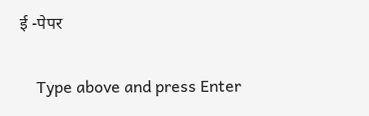ई -पेपर

    Type above and press Enter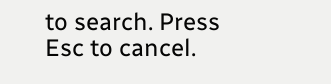to search. Press Esc to cancel.